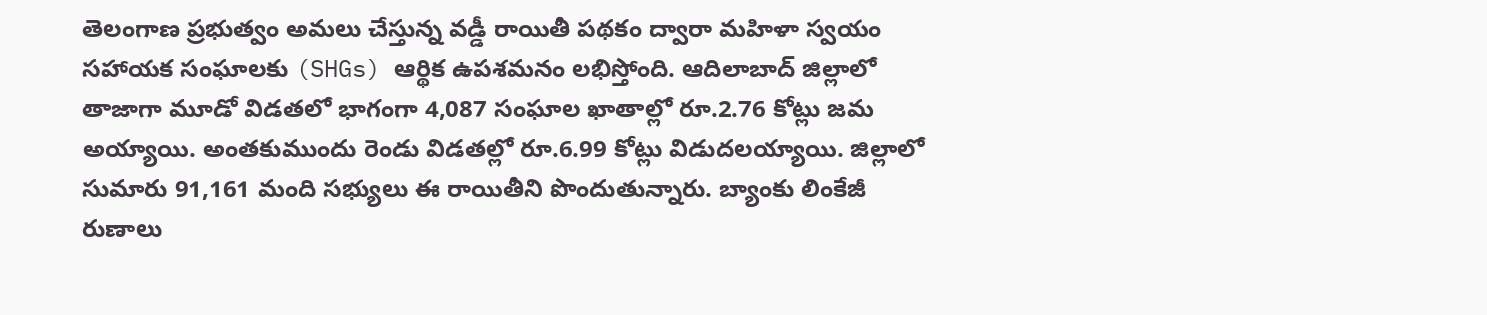తెలంగాణ ప్రభుత్వం అమలు చేస్తున్న వడ్డీ రాయితీ పథకం ద్వారా మహిళా స్వయం సహాయక సంఘాలకు (SHGs) ఆర్థిక ఉపశమనం లభిస్తోంది. ఆదిలాబాద్ జిల్లాలో తాజాగా మూడో విడతలో భాగంగా 4,087 సంఘాల ఖాతాల్లో రూ.2.76 కోట్లు జమ అయ్యాయి. అంతకుముందు రెండు విడతల్లో రూ.6.99 కోట్లు విడుదలయ్యాయి. జిల్లాలో సుమారు 91,161 మంది సభ్యులు ఈ రాయితీని పొందుతున్నారు. బ్యాంకు లింకేజీ రుణాలు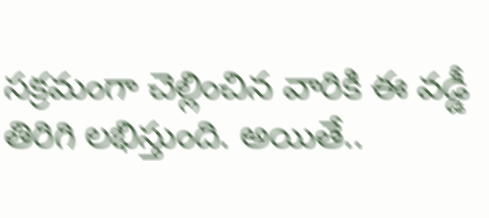సక్రమంగా చెల్లించిన వారికి ఈ వడ్డీ తిరిగి లభిస్తుంది. అయితే..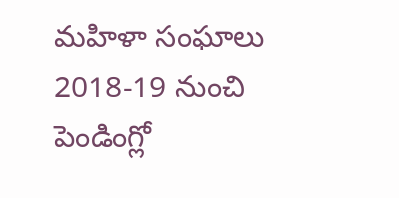మహిళా సంఘాలు 2018-19 నుంచి పెండింగ్లో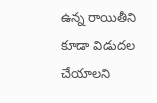ఉన్న రాయితీని కూడా విడుదల చేయాలని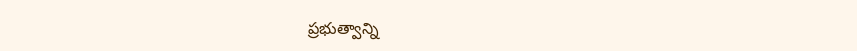ప్రభుత్వాన్ని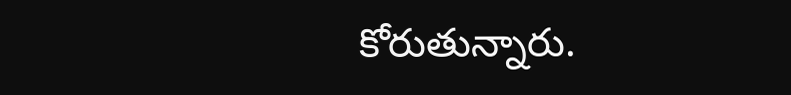కోరుతున్నారు.